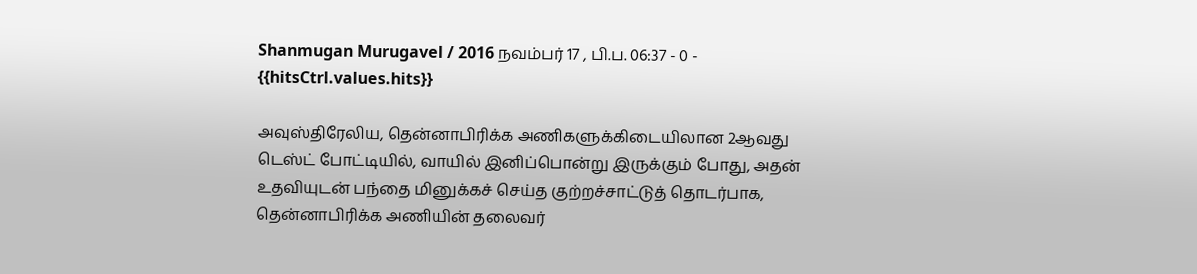Shanmugan Murugavel / 2016 நவம்பர் 17 , பி.ப. 06:37 - 0 - {{hitsCtrl.values.hits}}

அவுஸ்திரேலிய, தென்னாபிரிக்க அணிகளுக்கிடையிலான 2ஆவது டெஸ்ட் போட்டியில், வாயில் இனிப்பொன்று இருக்கும் போது, அதன் உதவியுடன் பந்தை மினுக்கச் செய்த குற்றச்சாட்டுத் தொடர்பாக, தென்னாபிரிக்க அணியின் தலைவர்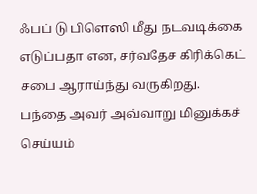ஃபப் டு பிளெஸி மீது நடவடிக்கை எடுப்பதா என, சர்வதேச கிரிக்கெட் சபை ஆராய்ந்து வருகிறது.
பந்தை அவர் அவ்வாறு மினுக்கச் செய்யம்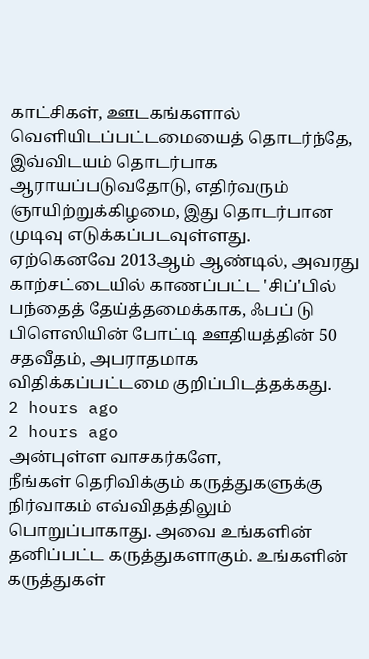காட்சிகள், ஊடகங்களால் வெளியிடப்பட்டமையைத் தொடர்ந்தே, இவ்விடயம் தொடர்பாக ஆராயப்படுவதோடு, எதிர்வரும் ஞாயிற்றுக்கிழமை, இது தொடர்பான முடிவு எடுக்கப்படவுள்ளது.
ஏற்கெனவே 2013ஆம் ஆண்டில், அவரது காற்சட்டையில் காணப்பட்ட 'சிப்'பில் பந்தைத் தேய்த்தமைக்காக, ஃபப் டு பிளெஸியின் போட்டி ஊதியத்தின் 50 சதவீதம், அபராதமாக விதிக்கப்பட்டமை குறிப்பிடத்தக்கது.
2 hours ago
2 hours ago
அன்புள்ள வாசகர்களே,
நீங்கள் தெரிவிக்கும் கருத்துகளுக்கு நிர்வாகம் எவ்விதத்திலும் பொறுப்பாகாது. அவை உங்களின் தனிப்பட்ட கருத்துகளாகும். உங்களின் கருத்துகள்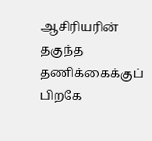ஆசிரியரின் தகுந்த தணிக்கைக்குப் பிறகே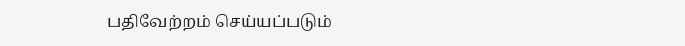பதிவேற்றம் செய்யப்படும்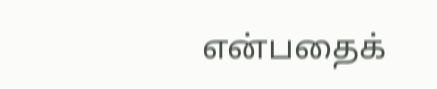என்பதைக்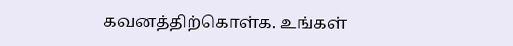கவனத்திற்கொள்க. உங்கள்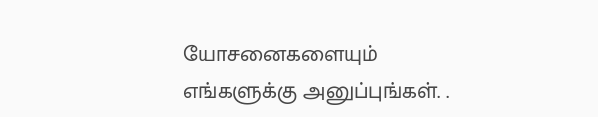யோசனைகளையும் எங்களுக்கு அனுப்புங்கள். .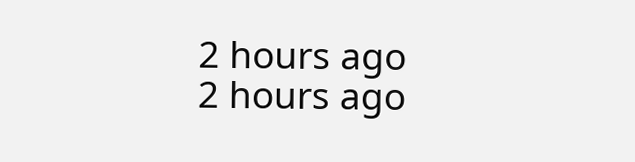2 hours ago
2 hours ago